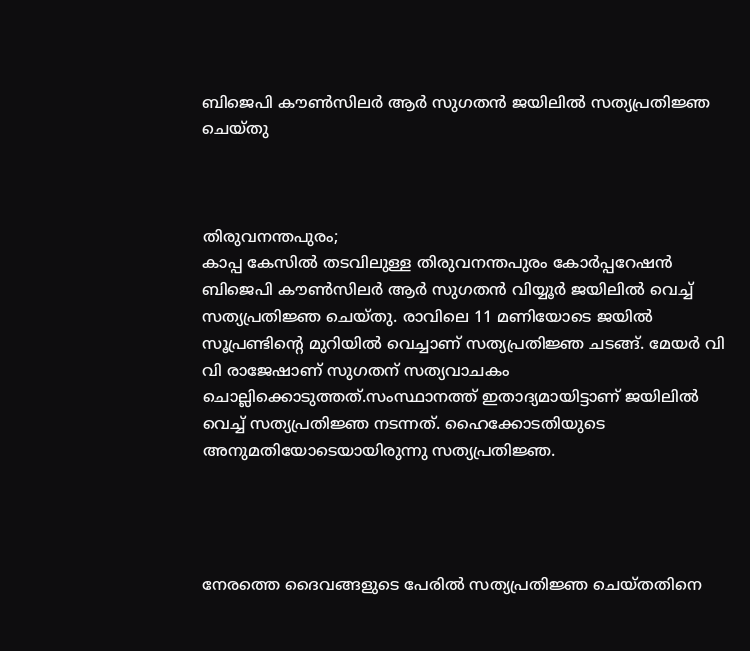ബിജെപി കൗൺസിലർ ആർ സുഗതൻ ജയിലിൽ സത്യപ്രതിജ്ഞ ചെയ്തു



തിരുവനന്തപുരം;
കാപ്പ കേസില്‍ തടവിലുള്ള തിരുവനന്തപുരം കോര്‍പ്പറേഷന്‍ ബിജെപി കൗണ്‍സിലര്‍ ആര്‍ സുഗതൻ വിയ്യൂര്‍ ജയിലില്‍ വെച്ച് സത്യപ്രതിജ്ഞ ചെയ്തു. രാവിലെ 11 മണിയോടെ ജയില്‍ സൂപ്രണ്ടിന്റെ മുറിയില്‍ വെച്ചാണ് സത്യപ്രതിജ്ഞ ചടങ്ങ്. മേയര്‍ വി വി രാജേഷാണ് സുഗതന് സത്യവാചകം ചൊല്ലിക്കൊടുത്തത്.സംസ്ഥാനത്ത് ഇതാദ്യമായിട്ടാണ് ജയിലില്‍ വെച്ച് സത്യപ്രതിജ്ഞ നടന്നത്. ഹൈക്കോടതിയുടെ അനുമതിയോടെയായിരുന്നു സത്യപ്രതിജ്ഞ.




നേരത്തെ ദൈവങ്ങളുടെ പേരില്‍ സത്യപ്രതിജ്ഞ ചെയ്തതിനെ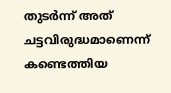തുടര്‍ന്ന് അത് ചട്ടവിരുദ്ധമാണെന്ന് കണ്ടെത്തിയ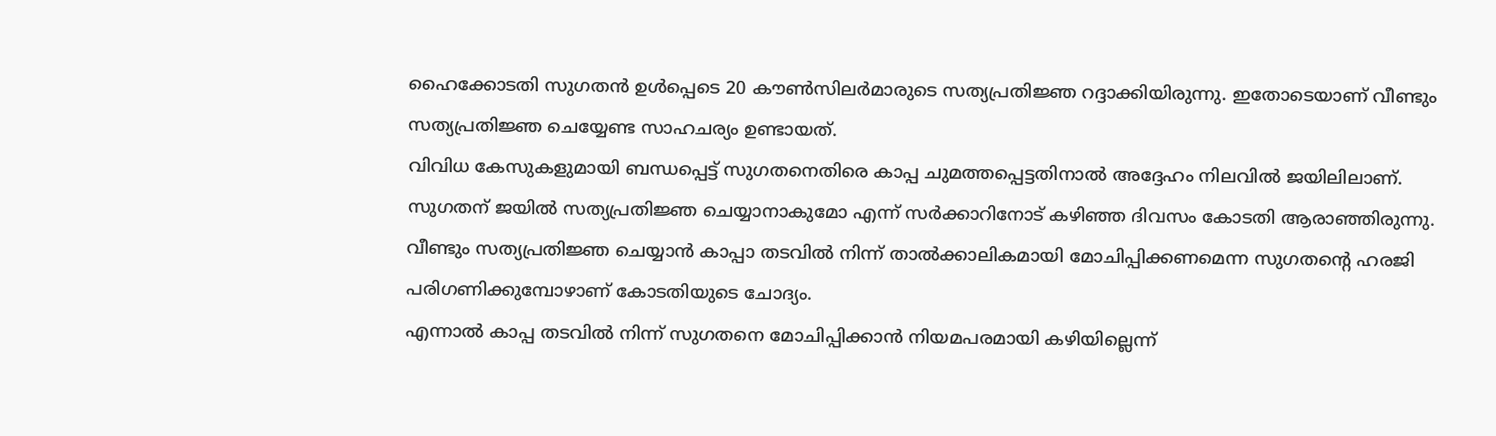ഹൈക്കോടതി സുഗതന്‍ ഉള്‍പ്പെടെ 20 കൗണ്‍സിലര്‍മാരുടെ സത്യപ്രതിജ്ഞ റദ്ദാക്കിയിരുന്നു. ഇതോടെയാണ് വീണ്ടും സത്യപ്രതിജ്ഞ ചെയ്യേണ്ട സാഹചര്യം ഉണ്ടായത്.
വിവിധ കേസുകളുമായി ബന്ധപ്പെട്ട് സുഗതനെതിരെ കാപ്പ ചുമത്തപ്പെട്ടതിനാല്‍ അദ്ദേഹം നിലവില്‍ ജയിലിലാണ്. സുഗതന് ജയില്‍ സത്യപ്രതിജ്ഞ ചെയ്യാനാകുമോ എന്ന് സര്‍ക്കാറിനോട് കഴിഞ്ഞ ദിവസം കോടതി ആരാഞ്ഞിരുന്നു. വീണ്ടും സത്യപ്രതിജ്ഞ ചെയ്യാന്‍ കാപ്പാ തടവില്‍ നിന്ന് താല്‍ക്കാലികമായി മോചിപ്പിക്കണമെന്ന സുഗതന്റെ ഹരജി പരിഗണിക്കുമ്പോഴാണ് കോടതിയുടെ ചോദ്യം.
എന്നാല്‍ കാപ്പ തടവില്‍ നിന്ന് സുഗതനെ മോചിപ്പിക്കാന്‍ നിയമപരമായി കഴിയില്ലെന്ന്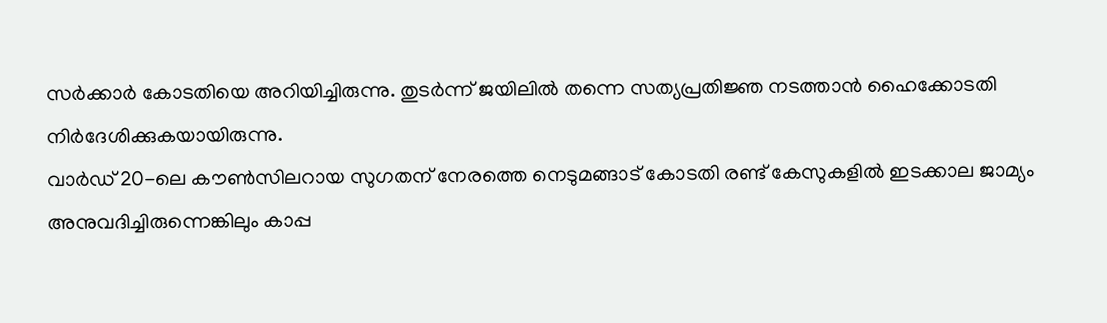സര്‍ക്കാര്‍ കോടതിയെ അറിയിച്ചിരുന്നു. തുടര്‍ന്ന് ജയിലില്‍ തന്നെ സത്യപ്രതിജ്ഞ നടത്താന്‍ ഹൈക്കോടതി നിര്‍ദേശിക്കുകയായിരുന്നു.
വാര്‍ഡ് 20-ലെ കൗണ്‍സിലറായ സുഗതന് നേരത്തെ നെടുമങ്ങാട് കോടതി രണ്ട് കേസുകളില്‍ ഇടക്കാല ജാമ്യം അനുവദിച്ചിരുന്നെങ്കിലും കാപ്പ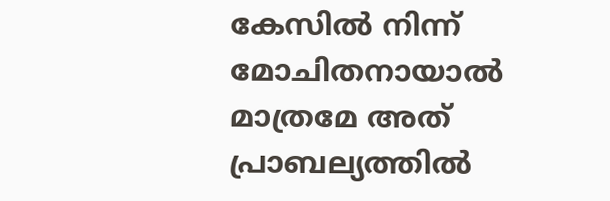കേസില്‍ നിന്ന് മോചിതനായാല്‍ മാത്രമേ അത് പ്രാബല്യത്തില്‍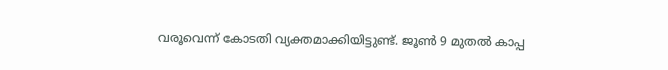വരൂവെന്ന് കോടതി വ്യക്തമാക്കിയിട്ടുണ്ട്. ജൂണ്‍ 9 മുതല്‍ കാപ്പ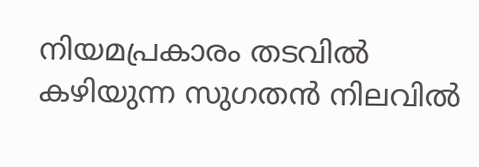നിയമപ്രകാരം തടവില്‍ കഴിയുന്ന സുഗതന്‍ നിലവില്‍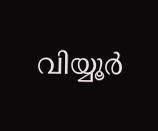വിയ്യൂര്‍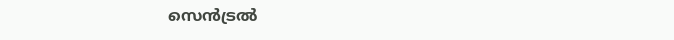സെന്‍ട്രല്‍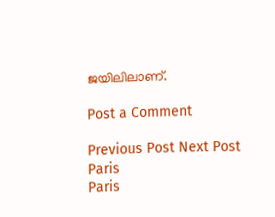ജയിലിലാണ്.

Post a Comment

Previous Post Next Post
Paris
Paris